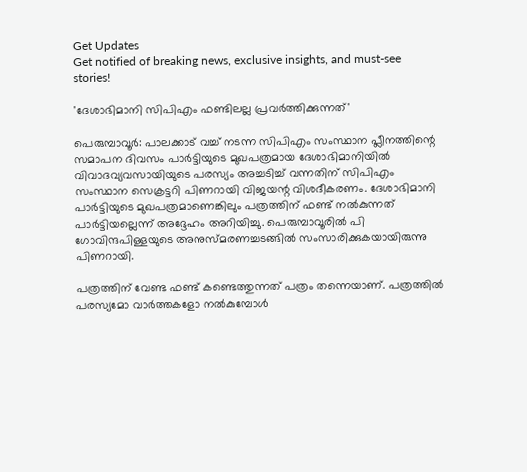Get Updates
Get notified of breaking news, exclusive insights, and must-see stories!

'ദേശാഭിമാനി സിപിഎം ഫണ്ടിലല്ല പ്രവര്‍ത്തിക്കുന്നത്'

പെരുമ്പാവൂര്‍: പാലക്കാട് വച്ച് നടന്ന സിപിഎം സംസ്ഥാന പ്ലീനത്തിന്റെ സമാപന ദിവസം പാര്‍ട്ടിയുടെ മുഖപത്രമായ ദേശാഭിമാനിയില്‍ വിവാദവ്യവസായിയുടെ പരസ്യം അച്ചടിച്ച് വന്നതിന് സിപിഎം സംസ്ഥാന സെക്രട്ടറി പിണറായി വിജയന്റ വിശദീകരണം. ദേശാഭിമാനി പാര്‍ട്ടിയുടെ മുഖപത്രമാണെങ്കിലും പത്രത്തിന് ഫണ്ട് നല്‍കുന്നത് പാര്‍ട്ടിയല്ലെന്ന് അദ്ദേഹം അറിയിച്ചു. പെരുമ്പാവൂരില്‍ പി ഗോവിന്ദപിള്ളയുടെ അനുസ്മരണച്ചടങ്ങില്‍ സംസാരിക്കുകയായിരുന്നു പിണറായി.

പത്രത്തിന് വേണ്ട ഫണ്ട് കണ്ടെത്തുന്നത് പത്രം തന്നെയാണ്. പത്രത്തില്‍ പരസ്യമോ വാര്‍ത്തകളോ നല്‍കുമ്പോള്‍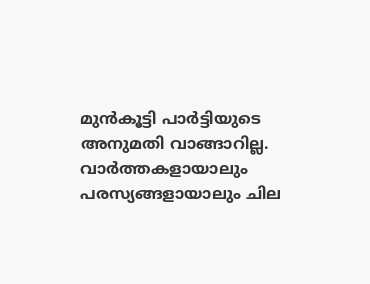മുന്‍കൂട്ടി പാര്‍ട്ടിയുടെ അനുമതി വാങ്ങാറില്ല. വാര്‍ത്തകളായാലും പരസ്യങ്ങളായാലും ചില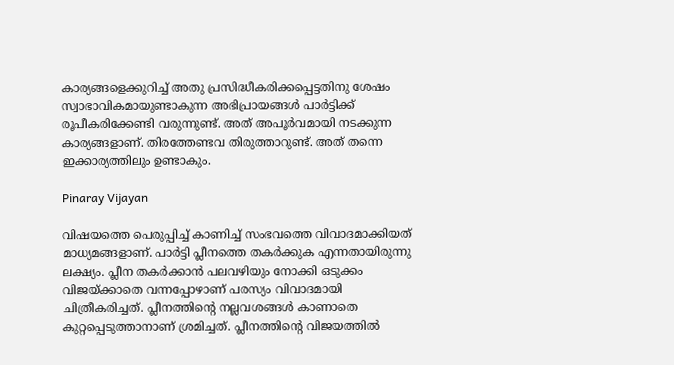കാര്യങ്ങളെക്കുറിച്ച് അതു പ്രസിദ്ധീകരിക്കപ്പെട്ടതിനു ശേഷം സ്വാഭാവികമായുണ്ടാകുന്ന അഭിപ്രായങ്ങള്‍ പാര്‍ട്ടിക്ക് രൂപീകരിക്കേണ്ടി വരുന്നുണ്ട്. അത് അപൂര്‍വമായി നടക്കുന്ന കാര്യങ്ങളാണ്. തിരത്തേണ്ടവ തിരുത്താറുണ്ട്. അത് തന്നെ ഇക്കാര്യത്തിലും ഉണ്ടാകും.

Pinaray Vijayan

വിഷയത്തെ പെരുപ്പിച്ച് കാണിച്ച് സംഭവത്തെ വിവാദമാക്കിയത് മാധ്യമങ്ങളാണ്. പാര്‍ട്ടി പ്ലീനത്തെ തകര്‍ക്കുക എന്നതായിരുന്നു ലക്ഷ്യം. പ്ലീന തകര്‍ക്കാന്‍ പലവഴിയും നോക്കി ഒടുക്കം വിജയ്ക്കാതെ വന്നപ്പോഴാണ് പരസ്യം വിവാദമായി ചിത്രീകരിച്ചത്. പ്ലീനത്തിന്റെ നല്ലവശങ്ങള്‍ കാണാതെ കുറ്റപ്പെടുത്താനാണ് ശ്രമിച്ചത്. പ്ലീനത്തിന്റെ വിജയത്തില്‍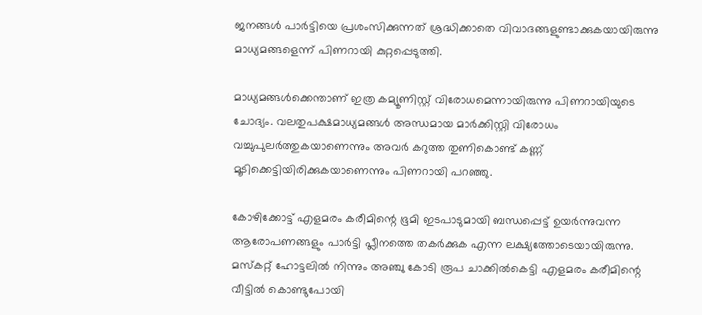ജനങ്ങള്‍ പാര്‍ട്ടിയെ പ്രശംസിക്കുന്നത് ശ്രദ്ധിക്കാതെ വിവാദങ്ങളുണ്ടാക്കുകയായിരുന്നു മാധ്യമങ്ങളെന്ന് പിണറായി കുറ്റപ്പെടുത്തി.

മാധ്യമങ്ങള്‍ക്കെന്താണ് ഇത്ര കമ്യൂണിസ്റ്റ് വിരോധമെന്നായിരുന്നു പിണറായിയുടെ ചോദ്യം. വലതുപക്ഷമാധ്യമങ്ങള്‍ അന്ധമായ മാര്‍ക്കിസ്റ്റി വിരോധം വച്ചുപുലര്‍ത്തുകയാണെന്നും അവര്‍ കറുത്ത തുണികൊണ്ട് കണ്ണ് മൂടിക്കെട്ടിയിരിക്കുകയാണെന്നും പിണറായി പറഞ്ഞു.

കോഴിക്കോട്ട് എളമരം കരീമിന്റെ ഭൂമി ഇടപാടുമായി ബന്ധപ്പെട്ട് ഉയര്‍ന്നുവന്ന ആരോപണങ്ങളും പാര്‍ട്ടി പ്ലീനത്തെ തകര്‍ക്കുക എന്ന ലക്ഷ്യത്തോടെയായിരുന്നു. മസ്‌കറ്റ് ഹോട്ടലില്‍ നിന്നും അഞ്ചു കോടി രൂപ ചാക്കില്‍കെട്ടി എളമരം കരീമിന്റെ വീട്ടില്‍ കൊണ്ടുപോയി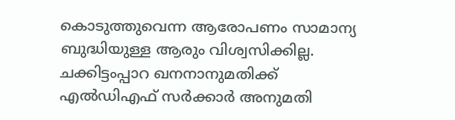കൊടുത്തുവെന്ന ആരോപണം സാമാന്യ ബുദ്ധിയുള്ള ആരും വിശ്വസിക്കില്ല. ചക്കിട്ടംപ്പാറ ഖനനാനുമതിക്ക് എല്‍ഡിഎഫ് സര്‍ക്കാര്‍ അനുമതി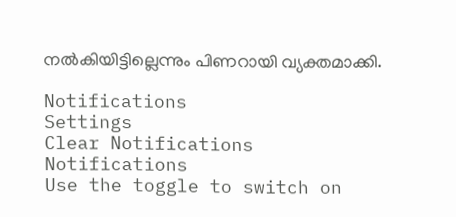നല്‍കിയിട്ടില്ലെന്നും പിണറായി വ്യക്തമാക്കി.

Notifications
Settings
Clear Notifications
Notifications
Use the toggle to switch on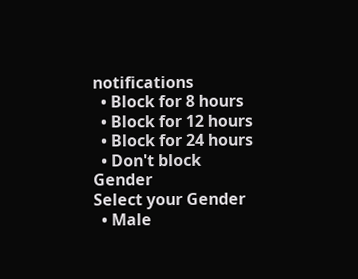notifications
  • Block for 8 hours
  • Block for 12 hours
  • Block for 24 hours
  • Don't block
Gender
Select your Gender
  • Male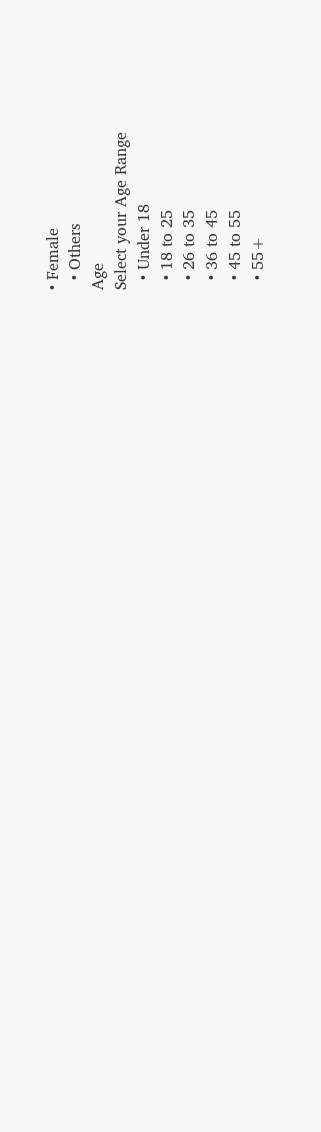• Female
  • Others
Age
Select your Age Range
  • Under 18
  • 18 to 25
  • 26 to 35
  • 36 to 45
  • 45 to 55
  • 55+